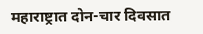महाराष्ट्रात दोन-चार दिवसात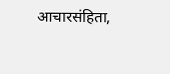आचारसंहिता,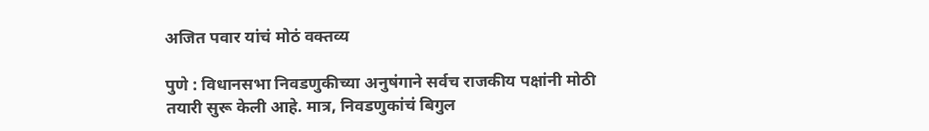अजित पवार यांचं मोठं वक्तव्य

पुणे : विधानसभा निवडणुकीच्या अनुषंगाने सर्वच राजकीय पक्षांनी मोठी तयारी सुरू केली आहे. मात्र, निवडणुकांचं बिगुल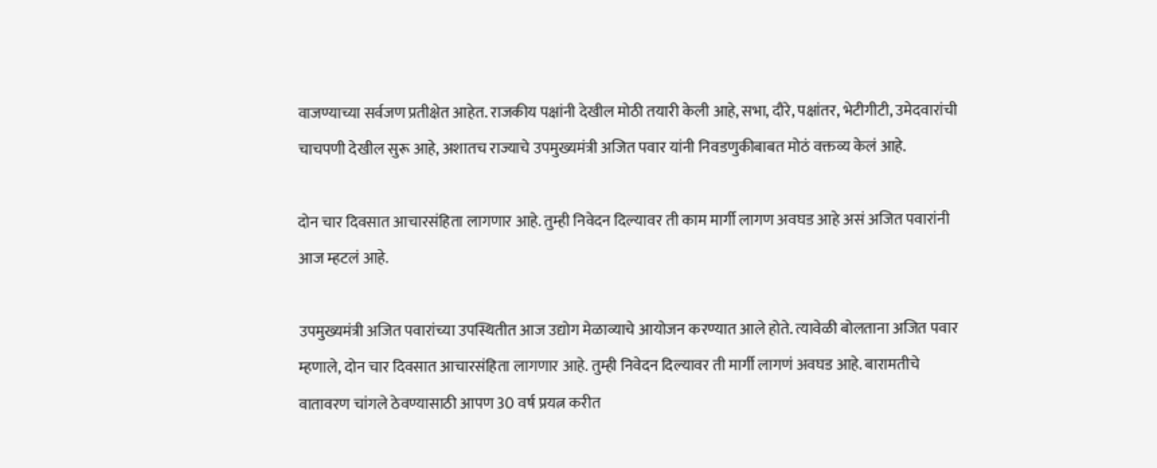वाजण्याच्या सर्वजण प्रतीक्षेत आहेत. राजकीय पक्षांनी देखील मोठी तयारी केली आहे, सभा, दौरे, पक्षांतर, भेटीगीटी, उमेदवारांची चाचपणी देखील सुरू आहे, अशातच राज्याचे उपमुख्यमंत्री अजित पवार यांनी निवडणुकीबाबत मोठं वक्तव्य केलं आहे.

दोन चार दिवसात आचारसंहिता लागणार आहे. तुम्ही निवेदन दिल्यावर ती काम मार्गी लागण अवघड आहे असं अजित पवारांनी आज म्हटलं आहे.

उपमुख्यमंत्री अजित पवारांच्या उपस्थितीत आज उद्योग मेळाव्याचे आयोजन करण्यात आले होते. त्यावेळी बोलताना अजित पवार म्हणाले, दोन चार दिवसात आचारसंहिता लागणार आहे. तुम्ही निवेदन दिल्यावर ती मार्गी लागणं अवघड आहे. बारामतीचे वातावरण चांगले ठेवण्यासाठी आपण 30 वर्ष प्रयत्न करीत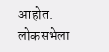आहोत. लोकसभेला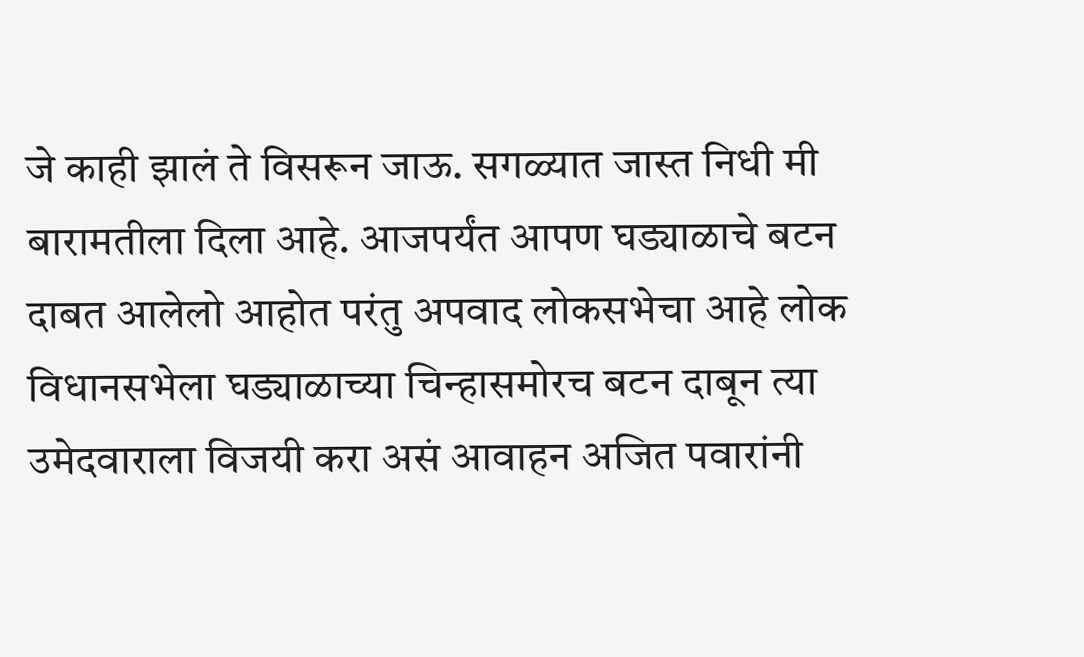जे काही झालं ते विसरून जाऊ. सगळ्यात जास्त निधी मी बारामतीला दिला आहे. आजपर्यंत आपण घड्याळाचे बटन दाबत आलेलो आहोत परंतु अपवाद लोकसभेचा आहे लोक विधानसभेला घड्याळाच्या चिन्हासमोरच बटन दाबून त्या उमेदवाराला विजयी करा असं आवाहन अजित पवारांनी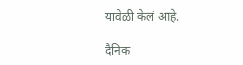यावेळी केलं आहे.

दैनिक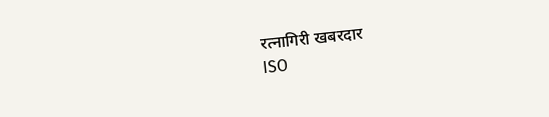रत्नागिरी खबरदार
ISO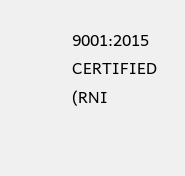9001:2015 CERTIFIED
(RNI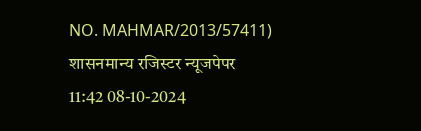NO. MAHMAR/2013/57411)
शासनमान्य रजिस्टर न्यूजपेपर
11:42 08-10-2024